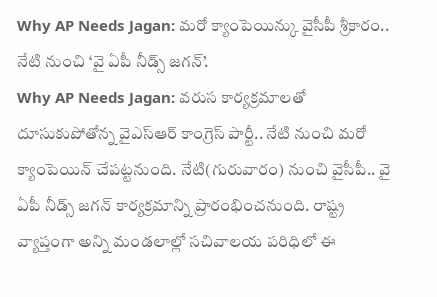Why AP Needs Jagan: మరో క్యాంపెయిన్కు వైసీపీ శ్రీకారం.. నేటి నుంచి ‘వై ఏపీ నీడ్స్ జగన్’.
Why AP Needs Jagan: వరుస కార్యక్రమాలతో దూసుకుపోతోన్న వైఎస్ఆర్ కాంగ్రెస్ పార్టీ.. నేటి నుంచి మరో క్యాంపెయిన్ చేపట్టనుంది. నేటి(గురువారం) నుంచి వైసీపీ.. వై ఏపీ నీడ్స్ జగన్ కార్యక్రమాన్ని ప్రారంభించనుంది. రాష్ట్ర వ్యాప్తంగా అన్ని మండలాల్లో సచివాలయ పరిధిలో ఈ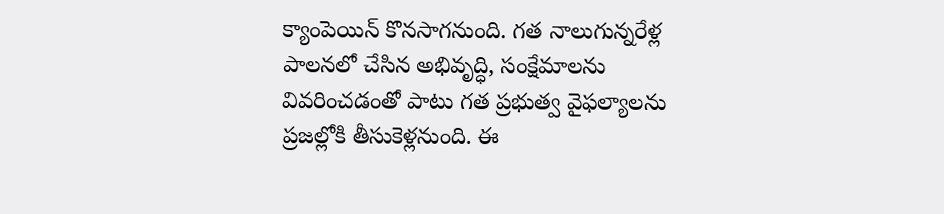క్యాంపెయిన్ కొనసాగనుంది. గత నాలుగున్నరేళ్ల పాలనలో చేసిన అభివృద్ధి, సంక్షేమాలను వివరించడంతో పాటు గత ప్రభుత్వ వైఫల్యాలను ప్రజల్లోకి తీసుకెళ్లనుంది. ఈ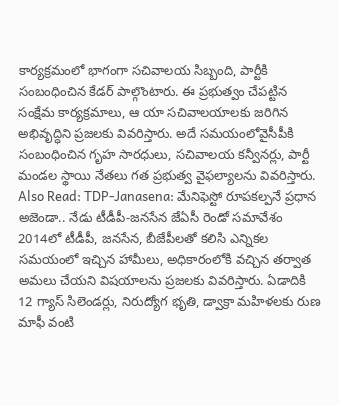కార్యక్రమంలో భాగంగా సచివాలయ సిబ్బంది, పార్టీకి సంబంధించిన కేడర్ పాల్గొంటారు. ఈ ప్రభుత్వం చేపట్టిన సంక్షేమ కార్యక్రమాలు, ఆ యా సచివాలయాలకు జరిగిన అభివృద్ధిని ప్రజలకు వివరిస్తారు. అదే సమయంలోవైసీపీకి సంబంధించిన గృహ సారధులు, సచివాలయ కన్వీనర్లు, పార్టీ మండల స్థాయి నేతలు గత ప్రభుత్వ వైఫల్యాలను వివరిస్తారు.
Also Read: TDP-Janasena: మేనిఫెస్టో రూపకల్పనే ప్రధాన అజెండా.. నేడు టీడీపీ-జనసేన జేఏసీ రెండో సమావేశం
2014లో టీడీపీ, జనసేన, బీజేపీలతో కలిసి ఎన్నికల సమయంలో ఇచ్చిన హామీలు, అధికారంలోకి వచ్చిన తర్వాత అమలు చేయని విషయాలను ప్రజలకు వివరిస్తారు. ఏడాదికి 12 గ్యాస్ సిలెండర్లు, నిరుద్యోగ భృతి, డ్వాక్రా మహిళలకు రుణ మాఫీ వంటి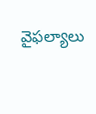వైఫల్యాలు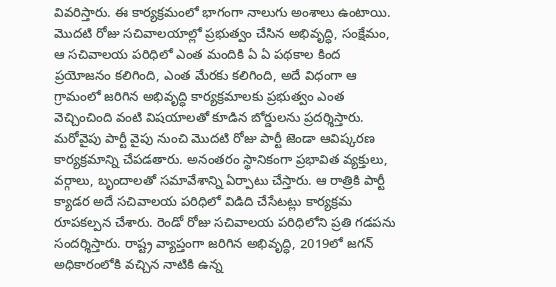వివరిస్తారు. ఈ కార్యక్రమంలో భాగంగా నాలుగు అంశాలు ఉంటాయి. మొదటి రోజు సచివాలయాల్లో ప్రభుత్వం చేసిన అభివృద్ధి, సంక్షేమం, ఆ సచివాలయ పరిధిలో ఎంత మందికి ఏ ఏ పథకాల కింద ప్రయోజనం కలిగింది, ఎంత మేరకు కలిగింది, అదే విధంగా ఆ గ్రామంలో జరిగిన అభివృద్ధి కార్యక్రమాలకు ప్రభుత్వం ఎంత వెచ్చించింది వంటి విషయాలతో కూడిన బోర్డులను ప్రదర్శిస్తారు. మరోవైపు పార్టీ వైపు నుంచి మొదటి రోజు పార్టీ జెండా ఆవిష్కరణ కార్యక్రమాన్ని చేపడతారు. అనంతరం స్థానికంగా ప్రభావిత వ్యక్తులు, వర్గాలు, బృందాలతో సమావేశాన్ని ఏర్పాటు చేస్తారు. ఆ రాత్రికి పార్టీ క్యాడర అదే సచివాలయ పరిధిలో విడిది చేసేటట్లు కార్యక్రమ రూపకల్పన చేశారు. రెండో రోజు సచివాలయ పరిధిలోని ప్రతి గడపను సందర్శిస్తారు. రాష్ట్ర వ్యాప్తంగా జరిగిన అభివృద్ధి, 2019లో జగన్ అధికారంలోకి వచ్చిన నాటికి ఉన్న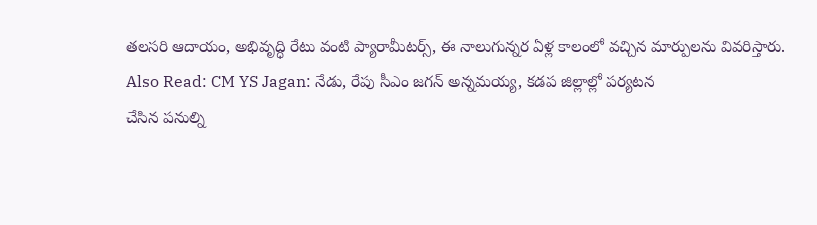తలసరి ఆదాయం, అభివృద్ధి రేటు వంటి ప్యారామీటర్స్, ఈ నాలుగున్నర ఏళ్ల కాలంలో వచ్చిన మార్పులను వివరిస్తారు.
Also Read: CM YS Jagan: నేడు, రేపు సీఎం జగన్ అన్నమయ్య, కడప జిల్లాల్లో పర్యటన
చేసిన పనుల్ని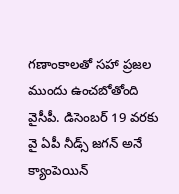గణాంకాలతో సహా ప్రజల ముందు ఉంచబోతోంది వైసీపీ. డిసెంబర్ 19 వరకు వై ఏపీ నీడ్స్ జగన్ అనే క్యాంపెయిన్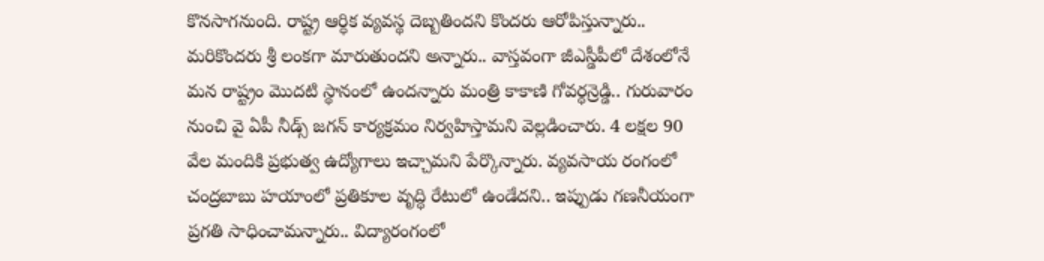కొనసాగనుంది. రాష్ట్ర ఆర్ధిక వ్యవస్థ దెబ్బతిందని కొందరు ఆరోపిస్తున్నారు.. మరికొందరు శ్రీ లంకగా మారుతుందని అన్నారు.. వాస్తవంగా జీఎస్డీపీలో దేశంలోనే మన రాష్ట్రం మొదటి స్థానంలో ఉందన్నారు మంత్రి కాకాణి గోవర్ధన్రెడ్డి.. గురువారం నుంచి వై ఏపీ నీడ్స్ జగన్ కార్యక్రమం నిర్వహిస్తామని వెల్లడించారు. 4 లక్షల 90 వేల మందికి ప్రభుత్వ ఉద్యోగాలు ఇచ్చామని పేర్కొన్నారు. వ్యవసాయ రంగంలో చంద్రబాబు హయాంలో ప్రతికూల వృద్ధి రేటులో ఉండేదని.. ఇప్పుడు గణనీయంగా ప్రగతి సాధించామన్నారు.. విద్యారంగంలో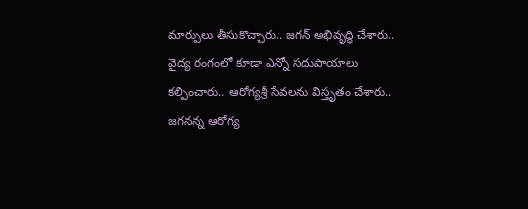మార్పులు తీసుకొచ్చారు.. జగన్ అభివృద్ధి చేశారు.. వైద్య రంగంలో కూడా ఎన్నో సదుపాయాలు కల్పించారు.. ఆరోగ్యశ్రీ సేవలను విస్తృతం చేశారు.. జగనన్న ఆరోగ్య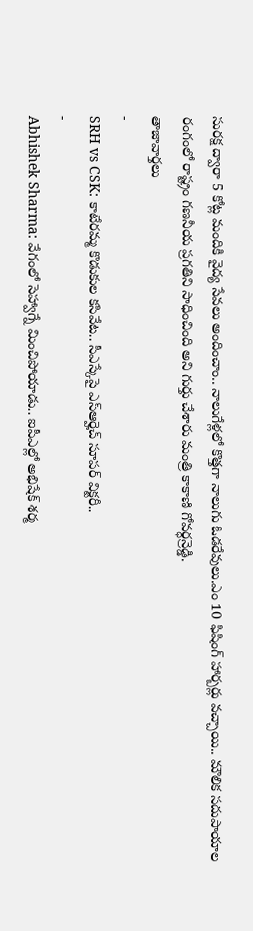సురక్ష ద్వారా 5 కోట్ల మందికి వైద్య సేవలు అందించాం.. నాలుగేళ్లలో కొత్తగా నాలుగు ఓడరేవులు.ఎం 10 ఫిషింగ్ హార్బర్లు వచ్చాయి.. మౌలిక సదుపాయాల రంగంలో రాష్ట్రం గణనీయ ప్రగతిని సాధించింది అని గుర్తు చేశారు మంత్రి కాకాణి గోవర్ధన్రెడ్డి.
తాజావార్తలు
-
SRH vs CSK: కాటేరమ్మ కొడుకుల కసివేట.. సీఎస్కేపై ఎస్ఆర్హెచ్ సూపర్ విక్టరీ..
-
Abhishek Sharma: వేగంలో సెహ్వాగ్నే మించిపోయాడు.. ఐపీఎల్లో అభిషేక్ శర్మ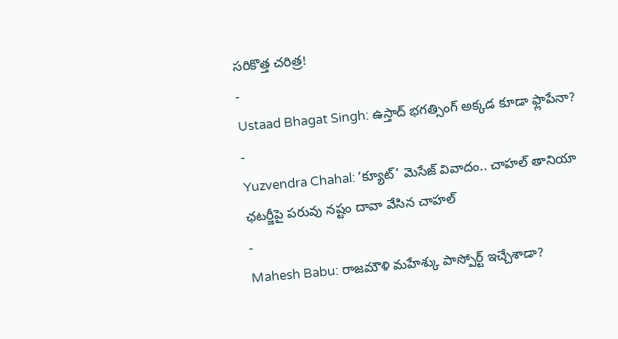సరికొత్త చరిత్ర!
-
Ustaad Bhagat Singh: ఉస్తాద్ భగత్సింగ్ అక్కడ కూడా ఫ్లాపేనా?
-
Yuzvendra Chahal: ‘క్యూట్’ మెసేజ్ వివాదం.. చాహల్ తానియా ఛటర్జీపై పరువు నష్టం దావా వేసిన చాహల్
-
Mahesh Babu: రాజమౌళి మహేశ్కు పాస్పోర్ట్ ఇచ్చేశాడా?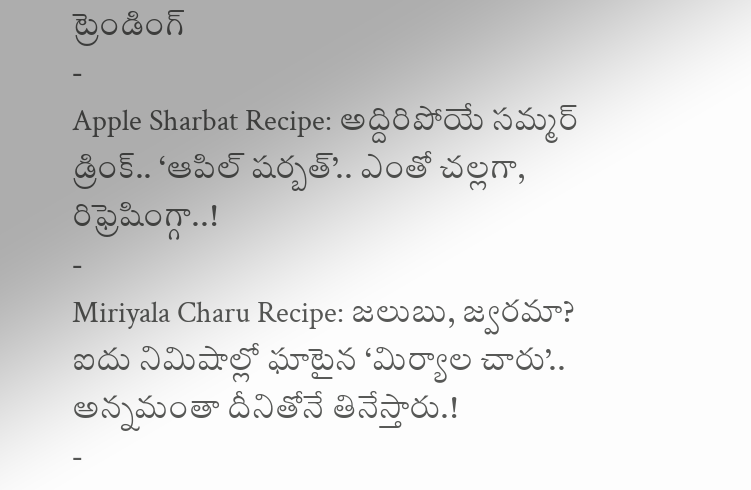ట్రెండింగ్
-
Apple Sharbat Recipe: అద్దిరిపోయే సమ్మర్ డ్రింక్.. ‘ఆపిల్ షర్బత్’.. ఎంతో చల్లగా, రిఫ్రెషింగ్గా..!
-
Miriyala Charu Recipe: జలుబు, జ్వరమా? ఐదు నిమిషాల్లో ఘాటైన ‘మిర్యాల చారు’.. అన్నమంతా దీనితోనే తినేస్తారు.!
-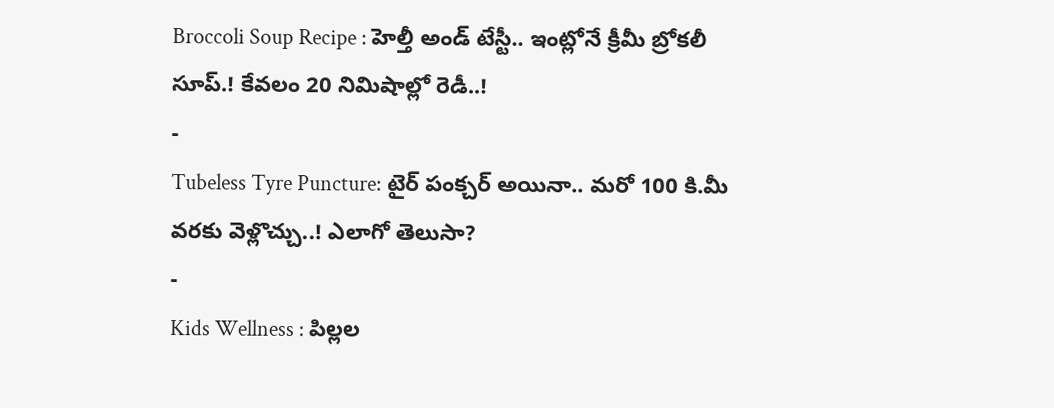Broccoli Soup Recipe : హెల్తీ అండ్ టేస్టీ.. ఇంట్లోనే క్రీమీ బ్రోకలీ సూప్.! కేవలం 20 నిమిషాల్లో రెడీ..!
-
Tubeless Tyre Puncture: టైర్ పంక్చర్ అయినా.. మరో 100 కి.మీ వరకు వెళ్లొచ్చు..! ఎలాగో తెలుసా?
-
Kids Wellness : పిల్లల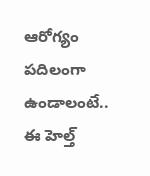ఆరోగ్యం పదిలంగా ఉండాలంటే.. ఈ హెల్త్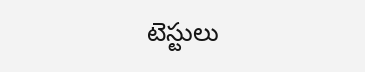టెస్టులు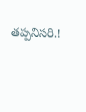తప్పనిసరి.!